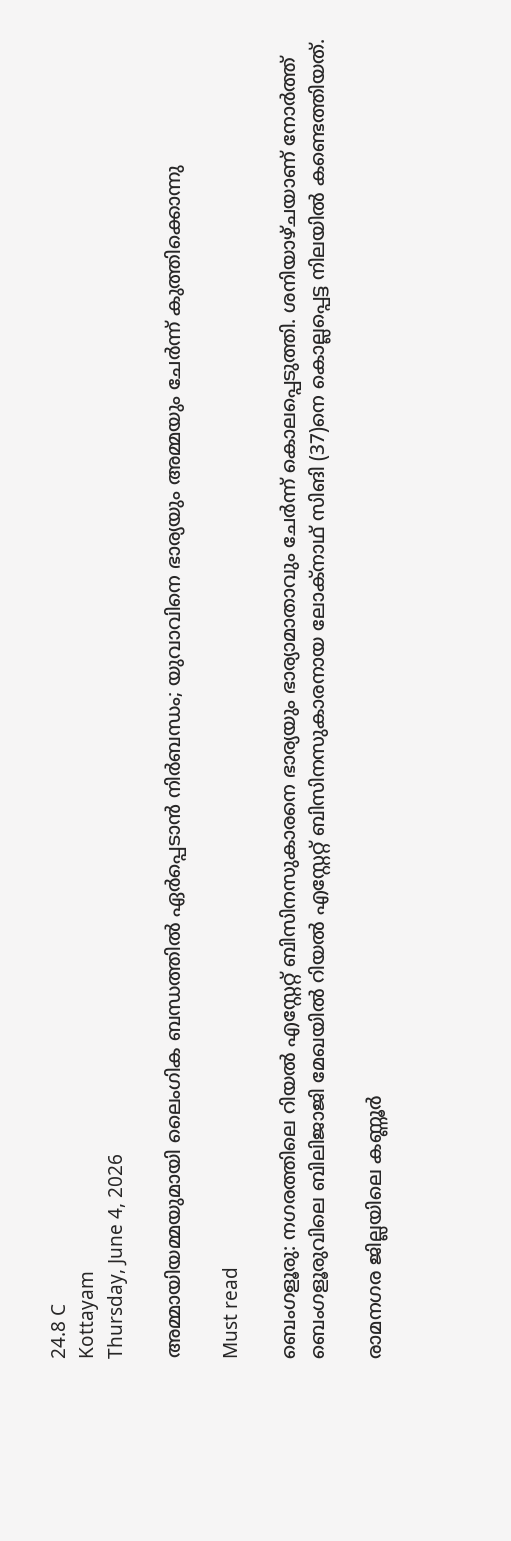24.8 C
Kottayam
Thursday, June 4, 2026

അമ്മായിയമ്മയുമായി ലൈംഗിക ബന്ധത്തിൽ ഏർപ്പെടാൻ നിർബന്ധം; യുവാവിനെ ഭാര്യയും അമ്മയും ചേർന്ന് കുത്തിക്കൊന്നു

Must read

ബെംഗളൂരു: നഗരത്തിലെ റിയല്‍ എസ്റ്റേറ്റ് ബിസിനസുകാരനെ ഭാര്യയും ഭാര്യാമാതാവും ചേര്‍ന്ന് കൊലപ്പെടുത്തി. ശനിയാഴ്ചയാണ് നോര്‍ത്ത് ബെംഗളൂരുവിലെ ബിലിജാജി മേഖയില്‍ റിയല്‍ എസ്റ്റേറ്റ് ബിസിനസുകാരനായ ലോക്നാഥ് സിങി (37)നെ കൊല്ലപ്പെട്ട നിലയില്‍ കണ്ടെത്തിയത്.

രാമനഗര ജില്ലയിലെ കണ്ണൂർ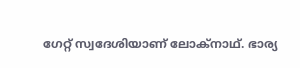ഗേറ്റ് സ്വദേശിയാണ് ലോക്നാഥ്. ഭാര്യ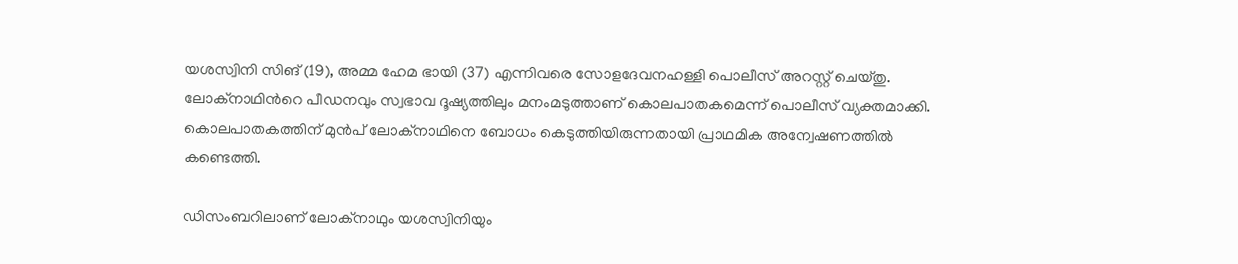യശസ്വിനി സിങ് (19), അമ്മ ഹേമ ഭായി (37) എന്നിവരെ സോളദേവനഹള്ളി പൊലീസ് അറസ്റ്റ് ചെയ്തു. ലോക്നാഥിന്‍റെ പീഡനവും സ്വഭാവ ദൂഷ്യത്തിലും മനംമടുത്താണ് കൊലപാതകമെന്ന് പൊലീസ് വ്യക്തമാക്കി. കൊലപാതകത്തിന് മുന്‍പ് ലോക്നാഥിനെ ബോധം കെടുത്തിയിരുന്നതായി പ്രാഥമിക അന്വേഷണത്തിൽ കണ്ടെത്തി.

ഡിസംബറിലാണ് ലോക്നാഥും യശസ്വിനിയും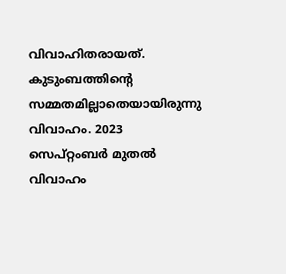വിവാഹിതരായത്. കുടുംബത്തിന്‍റെ സമ്മതമില്ലാതെയായിരുന്നു വിവാഹം. 2023 സെപ്റ്റംബര്‍ മുതല്‍ വിവാഹം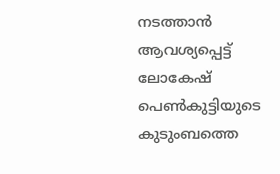നടത്താന്‍ ആവശ്യപ്പെട്ട് ലോകേഷ് പെണ്‍കുട്ടിയുടെ കുടുംബത്തെ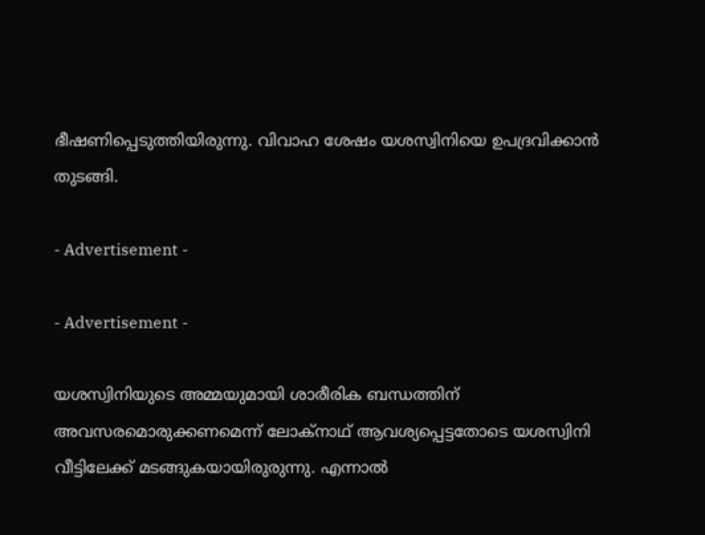ഭീഷണിപ്പെടുത്തിയിരുന്നു. വിവാഹ ശേഷം യശസ്വിനിയെ ഉപദ്രവിക്കാന്‍ തുടങ്ങി.

- Advertisement -

- Advertisement -

യശസ്വിനിയുടെ അമ്മയുമായി ശാരീരിക ബന്ധത്തിന് അവസരമൊരുക്കണമെന്ന് ലോക്നാഥ് ആവശ്യപ്പെട്ടതോടെ യശസ്വിനി വീട്ടിലേക്ക് മടങ്ങുകയായിരുരുന്നു. എന്നാല്‍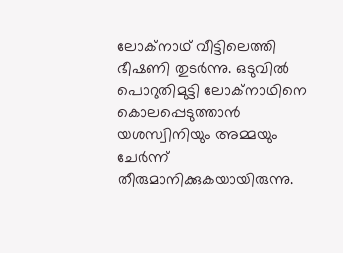ലോക്നാഥ് വീട്ടിലെത്തി ഭീഷണി തുടര്‍ന്നു. ഒടുവില്‍ പൊറുതിമുട്ടി ലോക്നാഥിനെ കൊലപ്പെടുത്താന്‍ യശസ്വിനിയും അമ്മയും ചേര്‍ന്ന് തീരുമാനിക്കുകയായിരുന്നു.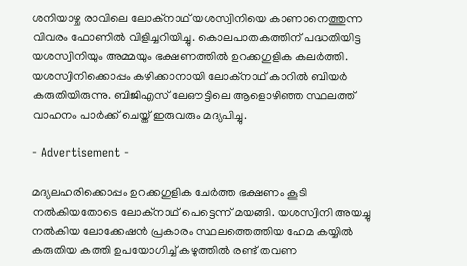ശനിയാഴ്ച രാവിലെ ലോക്നാഥ് യശസ്വിനിയെ കാണാനെത്തുന്ന വിവരം ഫോണില്‍ വിളിച്ചറിയിച്ചു. കൊലപാതകത്തിന് പദ്ധതിയിട്ട യശസ്വിനിയും അമ്മയും ഭക്ഷണത്തില്‍ ഉറക്കഗുളിക കലര്‍ത്തി. യശസ്വിനിക്കൊപ്പം കഴിക്കാനായി ലോക്നാഥ് കാറില്‍ ബിയര്‍ കരുതിയിരുന്നു. ബിജിഎസ് ലേഔട്ടിലെ ആളൊഴിഞ്ഞ സ്ഥലത്ത് വാഹനം പാര്‍ക്ക് ചെയ്ത് ഇരുവരും മദ്യപിച്ചു.

- Advertisement -

മദ്യലഹരിക്കൊപ്പം ഉറക്കഗുളിക ചേർത്ത ഭക്ഷണം കൂടി നൽകിയതോടെ ലോക്നാഥ് പെട്ടെന്ന് മയങ്ങി. യശസ്വിനി അയച്ചു നൽകിയ ലോക്കേഷൻ പ്രകാരം സ്ഥലത്തെത്തിയ ഹേമ കയ്യിൽ കരുതിയ കത്തി ഉപയോഗിച്ച് കഴുത്തിൽ രണ്ട് തവണ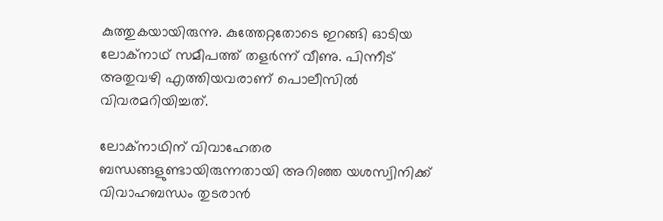കുത്തുകയായിരുന്നു. കുത്തേറ്റതോടെ ഇറങ്ങി ഓടിയ ലോക്ന‌ാഥ് സമീപത്ത് തളർന്ന് വീണു. പിന്നീട് അതുവഴി എത്തിയവരാണ് പൊലീസിൽ വിവരമറിയിച്ചത്.

ലോക്നാഥിന് വിവാഹേതര ബന്ധങ്ങളുണ്ടായിരുന്നതായി അറിഞ്ഞ യശസ്വിനിക്ക് വിവാഹബന്ധം തുടരാൻ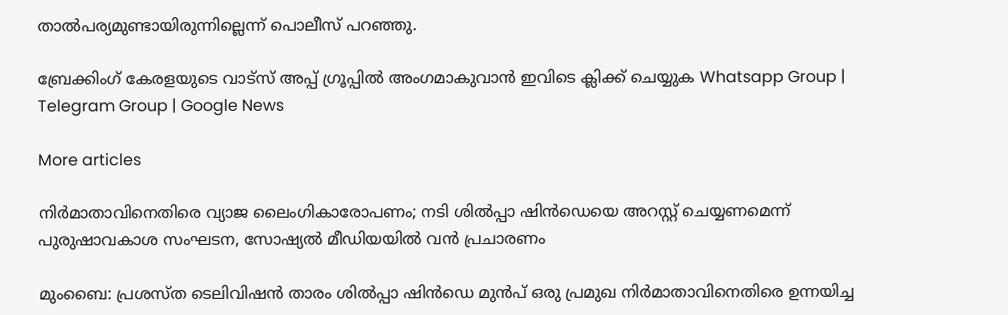താൽപര്യമുണ്ടായിരുന്നില്ലെന്ന് പൊലീസ് പറഞ്ഞു.

ബ്രേക്കിംഗ് കേരളയുടെ വാട്സ് അപ്പ് ഗ്രൂപ്പിൽ അംഗമാകുവാൻ ഇവിടെ ക്ലിക്ക് ചെയ്യുക Whatsapp Group | Telegram Group | Google News

More articles

നിർമാതാവിനെതിരെ വ്യാജ ലൈംഗികാരോപണം; നടി ശിൽപ്പാ ഷിൻഡെയെ അറസ്റ്റ് ചെയ്യണമെന്ന് പുരുഷാവകാശ സംഘടന, സോഷ്യൽ മീഡിയയിൽ വൻ പ്രചാരണം

മുംബൈ: പ്രശസ്ത ടെലിവിഷൻ താരം ശിൽപ്പാ ഷിൻഡെ മുൻപ് ഒരു പ്രമുഖ നിർമാതാവിനെതിരെ ഉന്നയിച്ച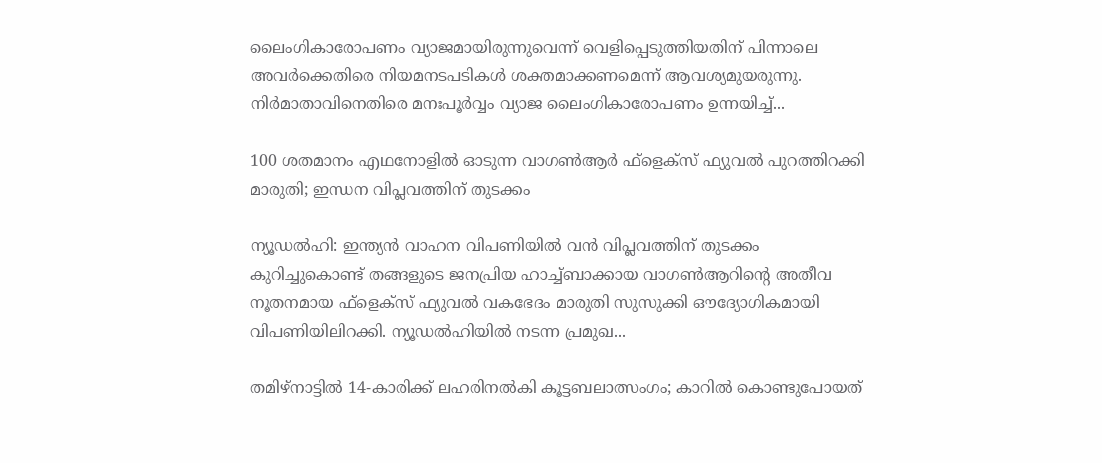ലൈംഗികാരോപണം വ്യാജമായിരുന്നുവെന്ന് വെളിപ്പെടുത്തിയതിന് പിന്നാലെ അവർക്കെതിരെ നിയമനടപടികൾ ശക്തമാക്കണമെന്ന് ആവശ്യമുയരുന്നു. നിർമാതാവിനെതിരെ മനഃപൂർവ്വം വ്യാജ ലൈംഗികാരോപണം ഉന്നയിച്ച്...

100 ശതമാനം എഥനോളിൽ ഓടുന്ന വാഗൺആർ ഫ്ളെക്സ് ഫ്യുവൽ പുറത്തിറക്കി മാരുതി; ഇന്ധന വിപ്ലവത്തിന് തുടക്കം

ന്യൂഡൽഹി: ഇന്ത്യൻ വാഹന വിപണിയിൽ വൻ വിപ്ലവത്തിന് തുടക്കം കുറിച്ചുകൊണ്ട് തങ്ങളുടെ ജനപ്രിയ ഹാച്ച്ബാക്കായ വാഗൺആറിന്റെ അതീവ നൂതനമായ ഫ്‌ളെക്‌സ് ഫ്യുവൽ വകഭേദം മാരുതി സുസുക്കി ഔദ്യോഗികമായി വിപണിയിലിറക്കി. ന്യൂഡൽഹിയിൽ നടന്ന പ്രമുഖ...

തമിഴ്നാട്ടിൽ 14-കാരിക്ക് ലഹരിനൽകി കൂട്ടബലാത്സംഗം; കാറിൽ കൊണ്ടുപോയത്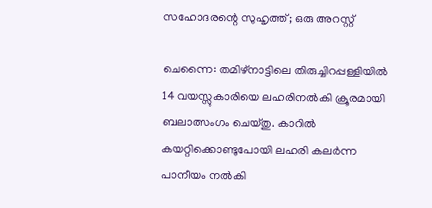സഹോദരന്റെ സുഹൃത്ത്; ഒരു അറസ്റ്റ്

ചെന്നൈ: തമിഴ്നാട്ടിലെ തിരുച്ചിറപ്പള്ളിയിൽ 14 വയസ്സുകാരിയെ ലഹരിനൽകി ക്രൂരമായി ബലാത്സംഗം ചെയ്തു. കാറിൽ കയറ്റിക്കൊണ്ടുപോയി ലഹരി കലർന്ന പാനീയം നൽകി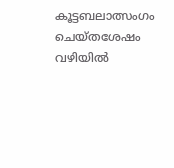കൂട്ടബലാത്സംഗം ചെയ്തശേഷം വഴിയിൽ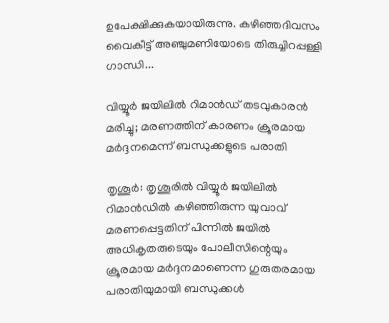ഉപേക്ഷിക്കുകയായിരുന്നു. കഴിഞ്ഞദിവസം വൈകീട്ട് അഞ്ചുമണിയോടെ തിരുച്ചിറപ്പള്ളി ഗാന്ധി...

വിയ്യൂർ ജയിലിൽ റിമാൻഡ് തടവുകാരൻ മരിച്ചു; മരണത്തിന് കാരണം ക്രൂരമായ മർദ്ദനമെന്ന് ബന്ധുക്കളുടെ പരാതി

തൃശൂർ: തൃശൂരിൽ വിയ്യൂർ ജയിലിൽ റിമാൻഡിൽ കഴിഞ്ഞിരുന്ന യുവാവ് മരണപ്പെട്ടതിന് പിന്നിൽ ജയിൽ അധികൃതരുടെയും പോലീസിന്റെയും ക്രൂരമായ മർദ്ദനമാണെന്ന ഗുരുതരമായ പരാതിയുമായി ബന്ധുക്കൾ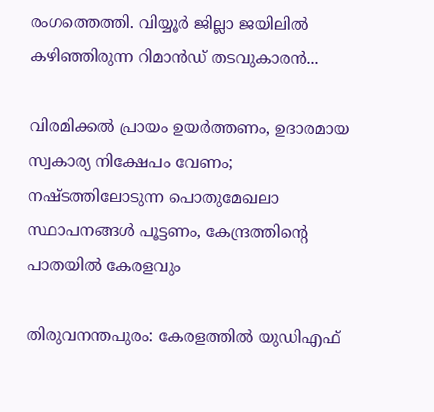രംഗത്തെത്തി. വിയ്യൂർ ജില്ലാ ജയിലിൽ കഴിഞ്ഞിരുന്ന റിമാൻഡ് തടവുകാരൻ...

വിരമിക്കൽ പ്രായം ഉയർത്തണം, ഉദാരമായ സ്വകാര്യ നിക്ഷേപം വേണം; നഷ്ടത്തിലോടുന്ന പൊതുമേഖലാ സ്ഥാപനങ്ങള്‍ പൂട്ടണം, കേന്ദ്രത്തിന്റെ പാതയില്‍ കേരളവും

തിരുവനന്തപുരം: കേരളത്തിൽ യുഡിഎഫ്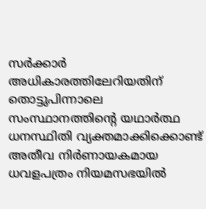സർക്കാർ അധികാരത്തിലേറിയതിന് തൊട്ടുപിന്നാലെ സംസ്ഥാനത്തിന്റെ യഥാർത്ഥ ധനസ്ഥിതി വ്യക്തമാക്കിക്കൊണ്ട് അതീവ നിർണായകമായ ധവളപത്രം നിയമസഭയിൽ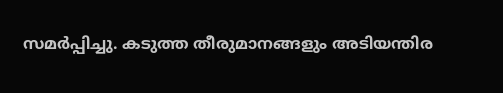സമർപ്പിച്ചു. കടുത്ത തീരുമാനങ്ങളും അടിയന്തിര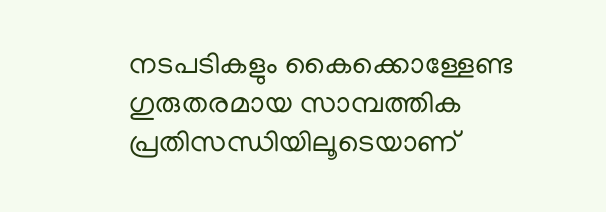നടപടികളും കൈക്കൊള്ളേണ്ട ഗുരുതരമായ സാമ്പത്തിക പ്രതിസന്ധിയിലൂടെയാണ്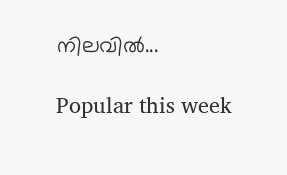നിലവിൽ...

Popular this week